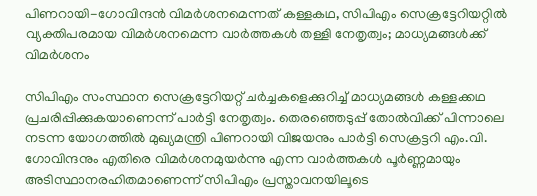പിണറായി-ഗോവിന്ദൻ വിമർശനമെന്നത് കള്ളകഥ, സിപിഎം സെക്രട്ടേറിയറ്റിൽ വ്യക്തിപരമായ വിമർശനമെന്ന വാർത്തകൾ തള്ളി നേതൃത്വം; മാധ്യമങ്ങൾക്ക് വിമർശനം

സിപിഎം സംസ്ഥാന സെക്രട്ടേറിയറ്റ് ചർച്ചകളെക്കുറിച്ച് മാധ്യമങ്ങൾ കള്ളക്കഥ പ്രചരിപ്പിക്കുകയാണെന്ന് പാർട്ടി നേതൃത്വം. തെരഞ്ഞെടുപ്പ് തോൽവിക്ക് പിന്നാലെ നടന്ന യോഗത്തിൽ മുഖ്യമന്ത്രി പിണറായി വിജയനും പാർട്ടി സെക്രട്ടറി എം.വി. ഗോവിന്ദനും എതിരെ വിമർശനമുയർന്നു എന്ന വാർത്തകൾ പൂർണ്ണമായും അടിസ്ഥാനരഹിതമാണെന്ന് സിപിഎം പ്രസ്താവനയിലൂടെ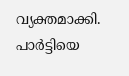വ്യക്തമാക്കി. പാർട്ടിയെ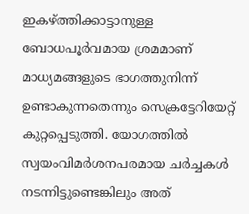ഇകഴ്ത്തിക്കാട്ടാനുള്ള ബോധപൂർവമായ ശ്രമമാണ് മാധ്യമങ്ങളുടെ ഭാഗത്തുനിന്ന് ഉണ്ടാകുന്നതെന്നും സെക്രട്ടേറിയേറ്റ് കുറ്റപ്പെടുത്തി. യോഗത്തിൽ സ്വയംവിമർശനപരമായ ചർച്ചകൾ നടന്നിട്ടുണ്ടെങ്കിലും അത്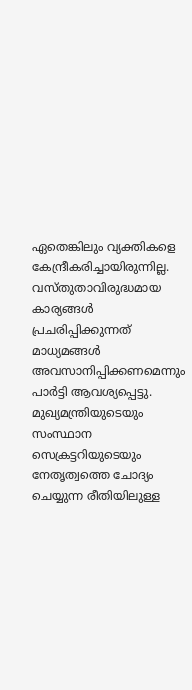ഏതെങ്കിലും വ്യക്തികളെ കേന്ദ്രീകരിച്ചായിരുന്നില്ല. വസ്തുതാവിരുദ്ധമായ കാര്യങ്ങൾ പ്രചരിപ്പിക്കുന്നത് മാധ്യമങ്ങൾ അവസാനിപ്പിക്കണമെന്നും പാർട്ടി ആവശ്യപ്പെട്ടു. മുഖ്യമന്ത്രിയുടെയും സംസ്ഥാന സെക്രട്ടറിയുടെയും നേതൃത്വത്തെ ചോദ്യം ചെയ്യുന്ന രീതിയിലുള്ള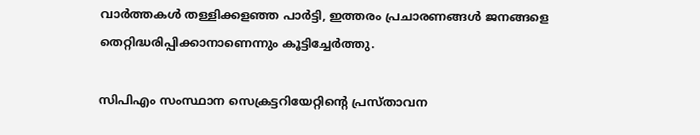വാർത്തകൾ തള്ളിക്കളഞ്ഞ പാർട്ടി, ഇത്തരം പ്രചാരണങ്ങൾ ജനങ്ങളെ തെറ്റിദ്ധരിപ്പിക്കാനാണെന്നും കൂട്ടിച്ചേർത്തു.

സിപിഎം സംസ്ഥാന സെക്രട്ടറിയേറ്റിന്‍റെ പ്രസ്‌താവന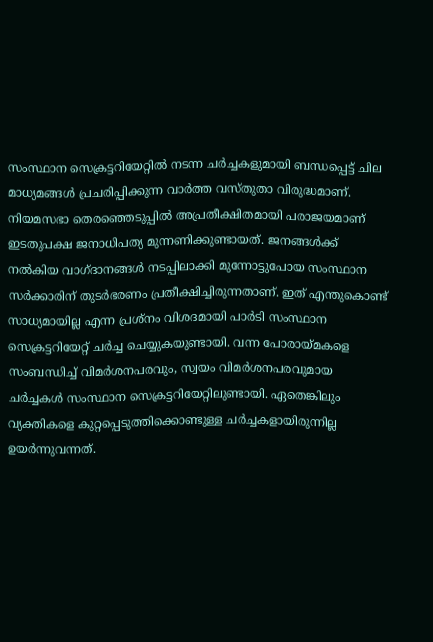സംസ്ഥാന സെക്രട്ടറിയേറ്റില്‍ നടന്ന ചര്‍ച്ചകളുമായി ബന്ധപ്പെട്ട്‌ ചില മാധ്യമങ്ങള്‍ പ്രചരിപ്പിക്കുന്ന വാര്‍ത്ത വസ്‌തുതാ വിരുദ്ധമാണ്. നിയമസഭാ തെരഞ്ഞെടുപ്പില്‍ അപ്രതീക്ഷിതമായി പരാജയമാണ്‌ ഇടതുപക്ഷ ജനാധിപത്യ മുന്നണിക്കുണ്ടായത്‌. ജനങ്ങള്‍ക്ക്‌ നല്‍കിയ വാഗ്‌ദാനങ്ങള്‍ നടപ്പിലാക്കി മുന്നോട്ടുപോയ സംസ്ഥാന സര്‍ക്കാരിന്‌ തുടര്‍ഭരണം പ്രതീക്ഷിച്ചിരുന്നതാണ്‌. ഇത്‌ എന്തുകൊണ്ട്‌ സാധ്യമായില്ല എന്ന പ്രശ്‌നം വിശദമായി പാര്‍ടി സംസ്ഥാന സെക്രട്ടറിയേറ്റ്‌ ചര്‍ച്ച ചെയ്യുകയുണ്ടായി. വന്ന പോരായ്‌മകളെ സംബന്ധിച്ച്‌ വിമര്‍ശനപരവും, സ്വയം വിമര്‍ശനപരവുമായ ചര്‍ച്ചകള്‍ സംസ്ഥാന സെക്രട്ടറിയേറ്റിലുണ്ടായി. ഏതെങ്കിലും വ്യക്തികളെ കുറ്റപ്പെടുത്തിക്കൊണ്ടുള്ള ചര്‍ച്ചകളായിരുന്നില്ല ഉയര്‍ന്നുവന്നത്‌.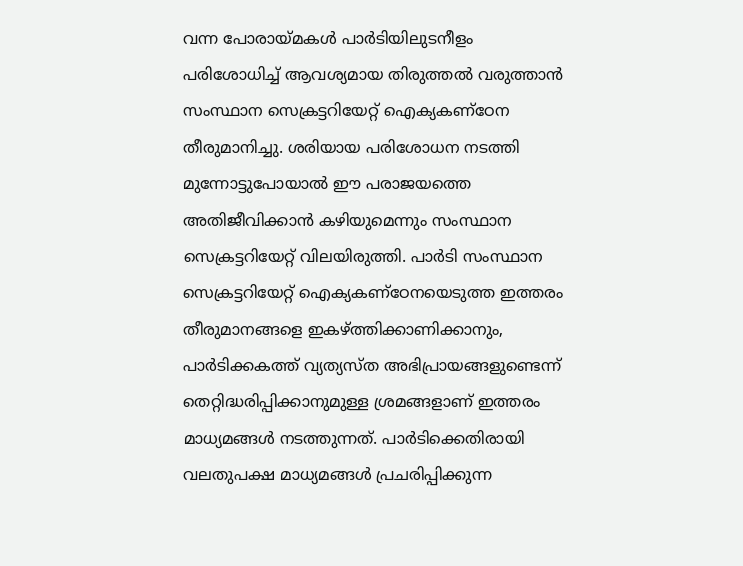വന്ന പോരായ്‌മകള്‍ പാര്‍ടിയിലുടനീളം പരിശോധിച്ച്‌ ആവശ്യമായ തിരുത്തല്‍ വരുത്താന്‍ സംസ്ഥാന സെക്രട്ടറിയേറ്റ്‌ ഐക്യകണ്‌ഠേന തീരുമാനിച്ചു. ശരിയായ പരിശോധന നടത്തി മുന്നോട്ടുപോയാല്‍ ഈ പരാജയത്തെ അതിജീവിക്കാന്‍ കഴിയുമെന്നും സംസ്ഥാന സെക്രട്ടറിയേറ്റ്‌ വിലയിരുത്തി. പാര്‍ടി സംസ്ഥാന സെക്രട്ടറിയേറ്റ്‌ ഐക്യകണ്‌ഠേനയെടുത്ത ഇത്തരം തീരുമാനങ്ങളെ ഇകഴ്‌ത്തിക്കാണിക്കാനും, പാര്‍ടിക്കകത്ത്‌ വ്യത്യസ്‌ത അഭിപ്രായങ്ങളുണ്ടെന്ന്‌ തെറ്റിദ്ധരിപ്പിക്കാനുമുള്ള ശ്രമങ്ങളാണ്‌ ഇത്തരം മാധ്യമങ്ങള്‍ നടത്തുന്നത്‌. പാര്‍ടിക്കെതിരായി വലതുപക്ഷ മാധ്യമങ്ങള്‍ പ്രചരിപ്പിക്കുന്ന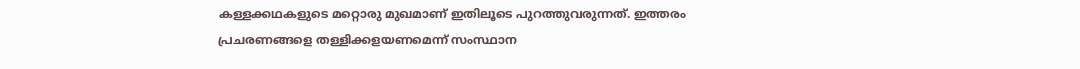കള്ളക്കഥകളുടെ മറ്റൊരു മുഖമാണ്‌ ഇതിലൂടെ പുറത്തുവരുന്നത്‌. ഇത്തരം പ്രചരണങ്ങളെ തള്ളിക്കളയണമെന്ന്‌ സംസ്ഥാന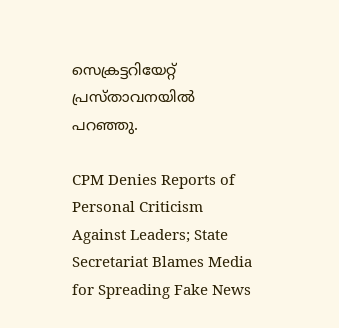സെക്രട്ടറിയേറ്റ്‌ പ്രസ്‌താവനയില്‍ പറഞ്ഞു.

CPM Denies Reports of Personal Criticism Against Leaders; State Secretariat Blames Media for Spreading Fake News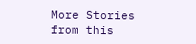More Stories from this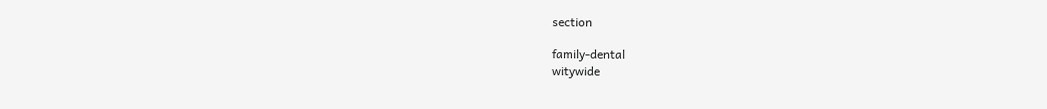section

family-dental
witywide